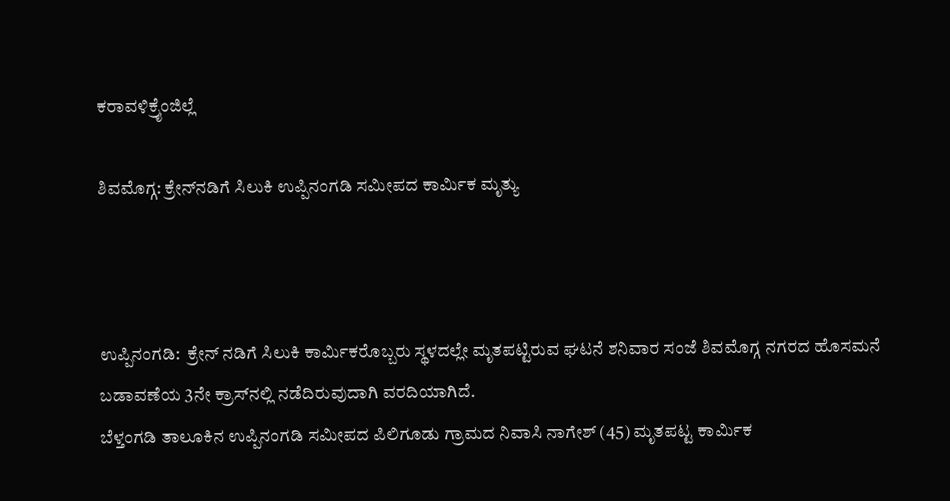ಕರಾವಳಿಕ್ರೈಂಜಿಲ್ಲೆ

ಶಿವಮೊಗ್ಗ: ಕ್ರೇನ್‌ನಡಿಗೆ ಸಿಲುಕಿ ಉಪ್ಪಿನಂಗಡಿ ಸಮೀಪದ ಕಾರ್ಮಿಕ ಮೃತ್ಯು



ಉಪ್ಪಿನಂಗಡಿ:  ಕ್ರೇನ್ ನಡಿಗೆ ಸಿಲುಕಿ ಕಾರ್ಮಿಕರೊಬ್ಬರು ಸ್ಥಳದಲ್ಲೇ ಮೃತಪಟ್ಟಿರುವ ಘಟನೆ ಶನಿವಾರ ಸಂಜೆ ಶಿವಮೊಗ್ಗ ನಗರದ ಹೊಸಮನೆ ಬಡಾವಣೆಯ 3ನೇ ಕ್ರಾಸ್‌ನಲ್ಲಿ ನಡೆದಿರುವುದಾಗಿ ವರದಿಯಾಗಿದೆ.
ಬೆಳ್ತಂಗಡಿ ತಾಲೂಕಿನ ಉಪ್ಪಿನಂಗಡಿ ಸಮೀಪದ ಪಿಲಿಗೂಡು ಗ್ರಾಮದ ನಿವಾಸಿ ನಾಗೇಶ್ (45) ಮೃತಪಟ್ಟ ಕಾರ್ಮಿಕ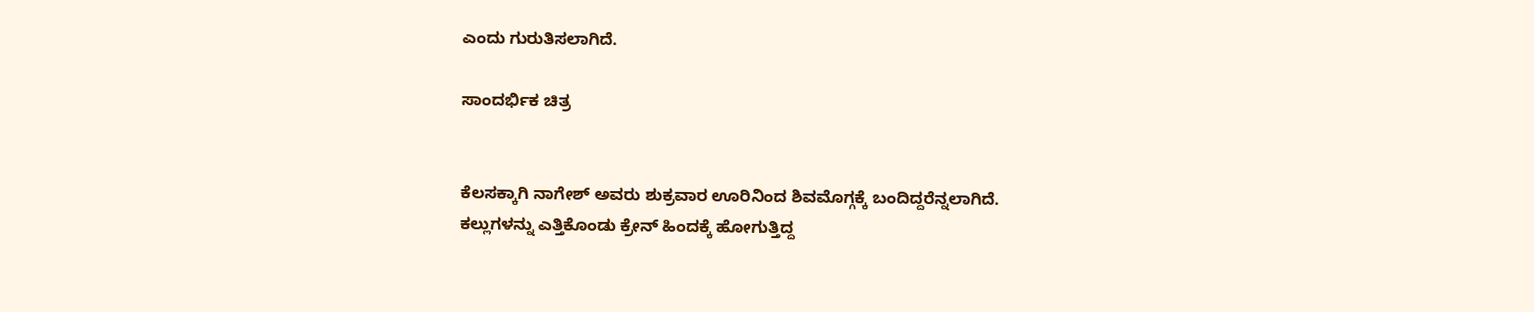ಎಂದು ಗುರುತಿಸಲಾಗಿದೆ.

ಸಾಂದರ್ಭಿಕ ಚಿತ್ರ


ಕೆಲಸಕ್ಕಾಗಿ ನಾಗೇಶ್ ಅವರು ಶುಕ್ರವಾರ ಊರಿನಿಂದ ಶಿವಮೊಗ್ಗಕ್ಕೆ ಬಂದಿದ್ದರೆನ್ನಲಾಗಿದೆ.
ಕಲ್ಲುಗಳನ್ನು ಎತ್ತಿಕೊಂಡು ಕ್ರೇನ್ ಹಿಂದಕ್ಕೆ ಹೋಗುತ್ತಿದ್ದ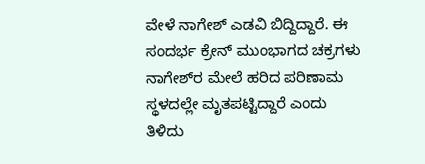ವೇಳೆ ನಾಗೇಶ್ ಎಡವಿ ಬಿದ್ದಿದ್ದಾರೆ. ಈ ಸಂದರ್ಭ ಕ್ರೇನ್‌ ಮುಂಭಾಗದ ಚಕ್ರಗಳು ನಾಗೇಶ್‌ರ ಮೇಲೆ ಹರಿದ ಪರಿಣಾಮ ಸ್ಥಳದಲ್ಲೇ ಮೃತಪಟ್ಟಿದ್ದಾರೆ ಎಂದು ತಿಳಿದು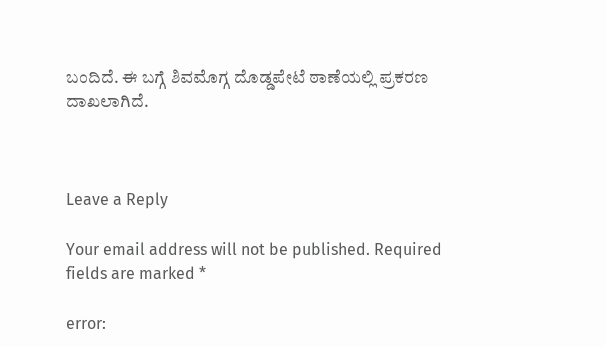ಬಂದಿದೆ. ಈ ಬಗ್ಗೆ ಶಿವಮೊಗ್ಗ ದೊಡ್ಡಪೇಟೆ ಠಾಣೆಯಲ್ಲಿ ಪ್ರಕರಣ ದಾಖಲಾಗಿದೆ.



Leave a Reply

Your email address will not be published. Required fields are marked *

error: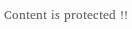Content is protected !!